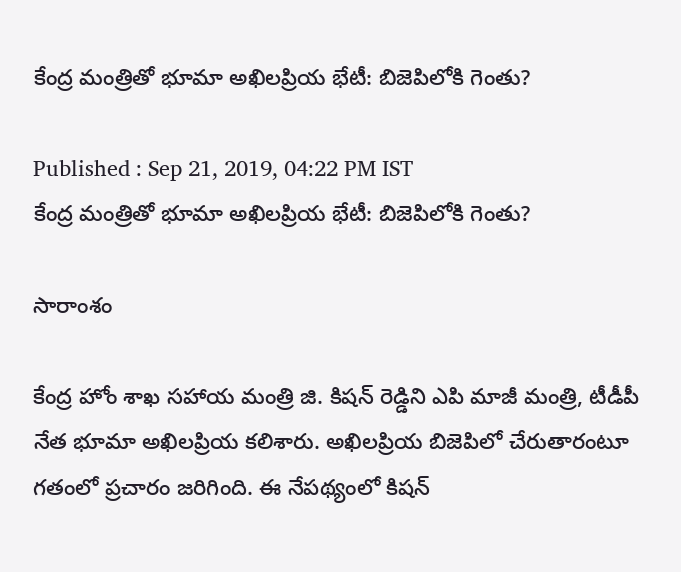కేంద్ర మంత్రితో భూమా అఖిలప్రియ భేటీ: బిజెపిలోకి గెంతు?

Published : Sep 21, 2019, 04:22 PM IST
కేంద్ర మంత్రితో భూమా అఖిలప్రియ భేటీ: బిజెపిలోకి గెంతు?

సారాంశం

కేంద్ర హోం శాఖ సహాయ మంత్రి జి. కిషన్ రెడ్డిని ఎపి మాజీ మంత్రి, టీడీపీ నేత భూమా అఖిలప్రియ కలిశారు. అఖిలప్రియ బిజెపిలో చేరుతారంటూ గతంలో ప్రచారం జరిగింది. ఈ నేపథ్యంలో కిషన్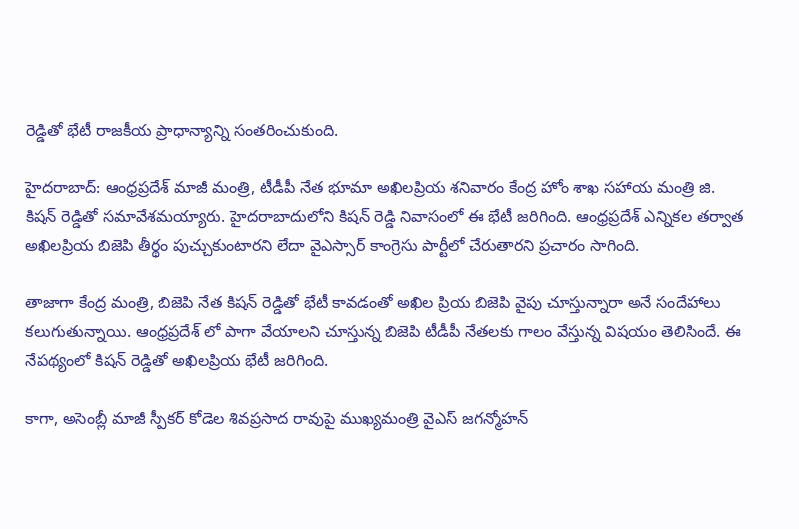రెడ్డితో భేటీ రాజకీయ ప్రాధాన్యాన్ని సంతరించుకుంది.

హైదరాబాద్: ఆంధ్రప్రదేశ్ మాజీ మంత్రి, టీడీపీ నేత భూమా అఖిలప్రియ శనివారం కేంద్ర హోం శాఖ సహాయ మంత్రి జి. కిషన్ రెడ్డితో సమావేశమయ్యారు. హైదరాబాదులోని కిషన్ రెడ్డి నివాసంలో ఈ భేటీ జరిగింది. ఆంధ్రప్రదేశ్ ఎన్నికల తర్వాత అఖిలప్రియ బిజెపి తీర్థం పుచ్చుకుంటారని లేదా వైఎస్సార్ కాంగ్రెసు పార్టీలో చేరుతారని ప్రచారం సాగింది.

తాజాగా కేంద్ర మంత్రి, బిజెపి నేత కిషన్ రెడ్డితో భేటీ కావడంతో అఖిల ప్రియ బిజెపి వైపు చూస్తున్నారా అనే సందేహాలు కలుగుతున్నాయి. ఆంధ్రప్రదేశ్ లో పాగా వేయాలని చూస్తున్న బిజెపి టీడీపీ నేతలకు గాలం వేస్తున్న విషయం తెలిసిందే. ఈ నేపథ్యంలో కిషన్ రెడ్డితో అఖిలప్రియ భేటీ జరిగింది.

కాగా, అసెంబ్లీ మాజీ స్పీకర్ కోడెల శివప్రసాద రావుపై ముఖ్యమంత్రి వైఎస్ జగన్మోహన్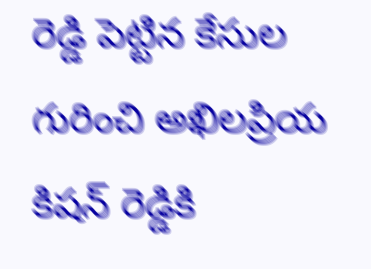రెడ్డి పెట్టిన కేసుల గురించి అఖిలప్రియ కిషన్ రెడ్డికి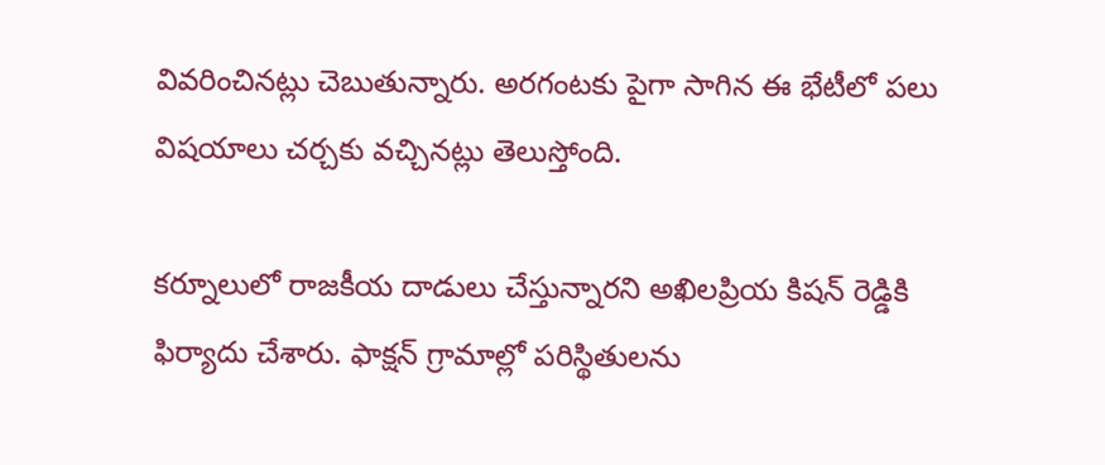వివరించినట్లు చెబుతున్నారు. అరగంటకు పైగా సాగిన ఈ భేటీలో పలు విషయాలు చర్చకు వచ్చినట్లు తెలుస్తోంది.

కర్నూలులో రాజకీయ దాడులు చేస్తున్నారని అఖిలప్రియ కిషన్ రెడ్డికి ఫిర్యాదు చేశారు. ఫాక్షన్ గ్రామాల్లో పరిస్థితులను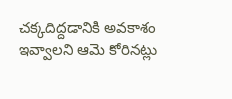చక్కదిద్దడానికి అవకాశం ఇవ్వాలని ఆమె కోరినట్లు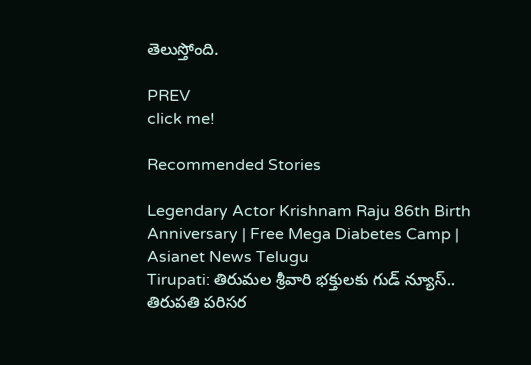తెలుస్తోంది.

PREV
click me!

Recommended Stories

Legendary Actor Krishnam Raju 86th Birth Anniversary | Free Mega Diabetes Camp | Asianet News Telugu
Tirupati: తిరుమల శ్రీవారి భక్తులకు గుడ్ న్యూస్.. తిరుప‌తి ప‌రిస‌ర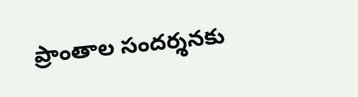ప్రాంతాల సంద‌ర్శ‌న‌కు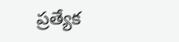ప్ర‌త్యేక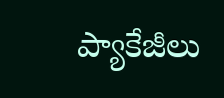ప్యాకేజీలు